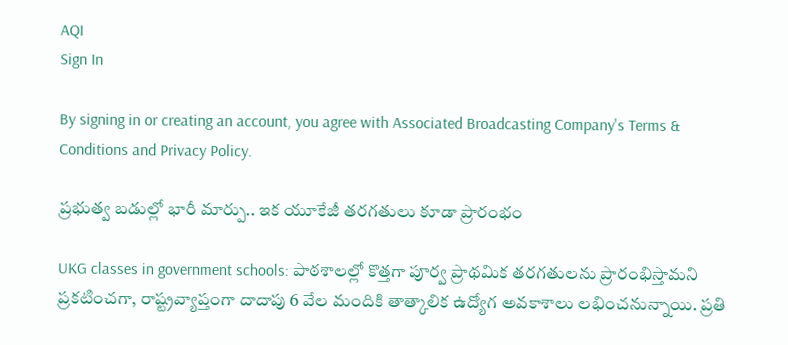AQI
Sign In

By signing in or creating an account, you agree with Associated Broadcasting Company's Terms & Conditions and Privacy Policy.

ప్రభుత్వ బడుల్లో భారీ మార్పు.. ఇక యూకేజీ తరగతులు కూడా ప్రారంభం

UKG classes in government schools: పాఠశాలల్లో కొత్తగా పూర్వ ప్రాథమిక తరగతులను ప్రారంభిస్తామని ప్రకటించగా, రాష్ట్రవ్యాప్తంగా దాదాపు 6 వేల మందికి తాత్కాలిక ఉద్యోగ అవకాశాలు లభించనున్నాయి. ప్రతి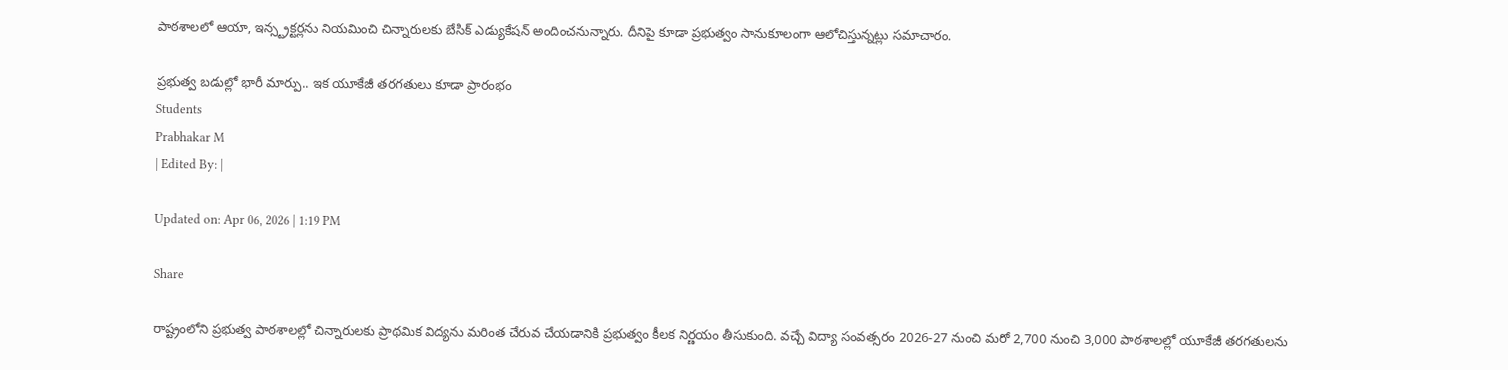పాఠశాలలో ఆయా, ఇన్స్ట్రక్టర్లను నియమించి చిన్నారులకు బేసిక్ ఎడ్యుకేషన్ అందించనున్నారు. దీనిపై కూడా ప్రభుత్వం సానుకూలంగా ఆలోచిస్తున్నట్లు సమాచారం.

ప్రభుత్వ బడుల్లో భారీ మార్పు.. ఇక యూకేజీ తరగతులు కూడా ప్రారంభం
Students
Prabhakar M
| Edited By: |

Updated on: Apr 06, 2026 | 1:19 PM

Share

రాష్ట్రంలోని ప్రభుత్వ పాఠశాలల్లో చిన్నారులకు ప్రాథమిక విద్యను మరింత చేరువ చేయడానికి ప్రభుత్వం కీలక నిర్ణయం తీసుకుంది. వచ్చే విద్యా సంవత్సరం 2026-27 నుంచి మరో 2,700 నుంచి 3,000 పాఠశాలల్లో యూకేజీ తరగతులను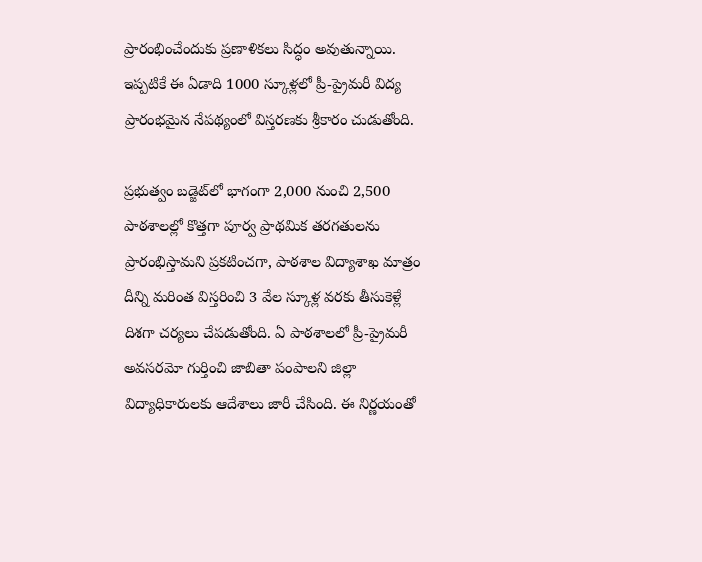ప్రారంభించేందుకు ప్రణాళికలు సిద్ధం అవుతున్నాయి. ఇప్పటికే ఈ ఏడాది 1000 స్కూళ్లలో ప్రీ-ప్రైమరీ విద్య ప్రారంభమైన నేపథ్యంలో విస్తరణకు శ్రీకారం చుడుతోంది.

ప్రభుత్వం బడ్జెట్‌లో భాగంగా 2,000 నుంచి 2,500 పాఠశాలల్లో కొత్తగా పూర్వ ప్రాథమిక తరగతులను ప్రారంభిస్తామని ప్రకటించగా, పాఠశాల విద్యాశాఖ మాత్రం దీన్ని మరింత విస్తరించి 3 వేల స్కూళ్ల వరకు తీసుకెళ్లే దిశగా చర్యలు చేపడుతోంది. ఏ పాఠశాలలో ప్రీ-ప్రైమరీ అవసరమో గుర్తించి జాబితా పంపాలని జిల్లా విద్యాధికారులకు ఆదేశాలు జారీ చేసింది. ఈ నిర్ణయంతో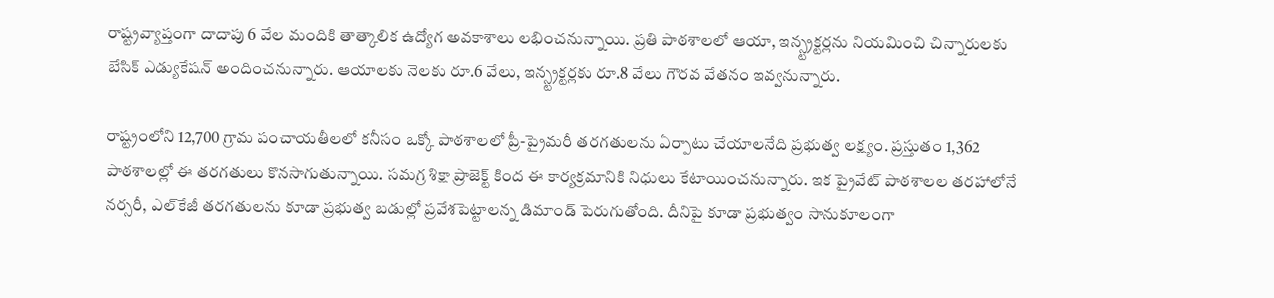రాష్ట్రవ్యాప్తంగా దాదాపు 6 వేల మందికి తాత్కాలిక ఉద్యోగ అవకాశాలు లభించనున్నాయి. ప్రతి పాఠశాలలో ఆయా, ఇన్స్ట్రక్టర్లను నియమించి చిన్నారులకు బేసిక్ ఎడ్యుకేషన్ అందించనున్నారు. ఆయాలకు నెలకు రూ.6 వేలు, ఇన్స్ట్రక్టర్లకు రూ.8 వేలు గౌరవ వేతనం ఇవ్వనున్నారు.

రాష్ట్రంలోని 12,700 గ్రామ పంచాయతీలలో కనీసం ఒక్కో పాఠశాలలో ప్రీ-ప్రైమరీ తరగతులను ఏర్పాటు చేయాలనేది ప్రభుత్వ లక్ష్యం. ప్రస్తుతం 1,362 పాఠశాలల్లో ఈ తరగతులు కొనసాగుతున్నాయి. సమగ్ర శిక్షా ప్రాజెక్ట్ కింద ఈ కార్యక్రమానికి నిధులు కేటాయించనున్నారు. ఇక ప్రైవేట్ పాఠశాలల తరహాలోనే నర్సరీ, ఎల్‌కేజీ తరగతులను కూడా ప్రభుత్వ బడుల్లో ప్రవేశపెట్టాలన్న డిమాండ్ పెరుగుతోంది. దీనిపై కూడా ప్రభుత్వం సానుకూలంగా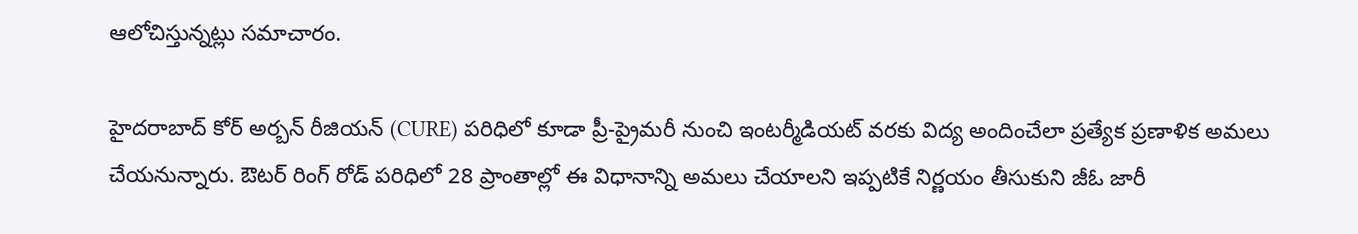ఆలోచిస్తున్నట్లు సమాచారం.

హైదరాబాద్ కోర్ అర్బన్ రీజియన్ (CURE) పరిధిలో కూడా ప్రీ-ప్రైమరీ నుంచి ఇంటర్మీడియట్ వరకు విద్య అందించేలా ప్రత్యేక ప్రణాళిక అమలు చేయనున్నారు. ఔటర్ రింగ్ రోడ్ పరిధిలో 28 ప్రాంతాల్లో ఈ విధానాన్ని అమలు చేయాలని ఇప్పటికే నిర్ణయం తీసుకుని జీఓ జారీ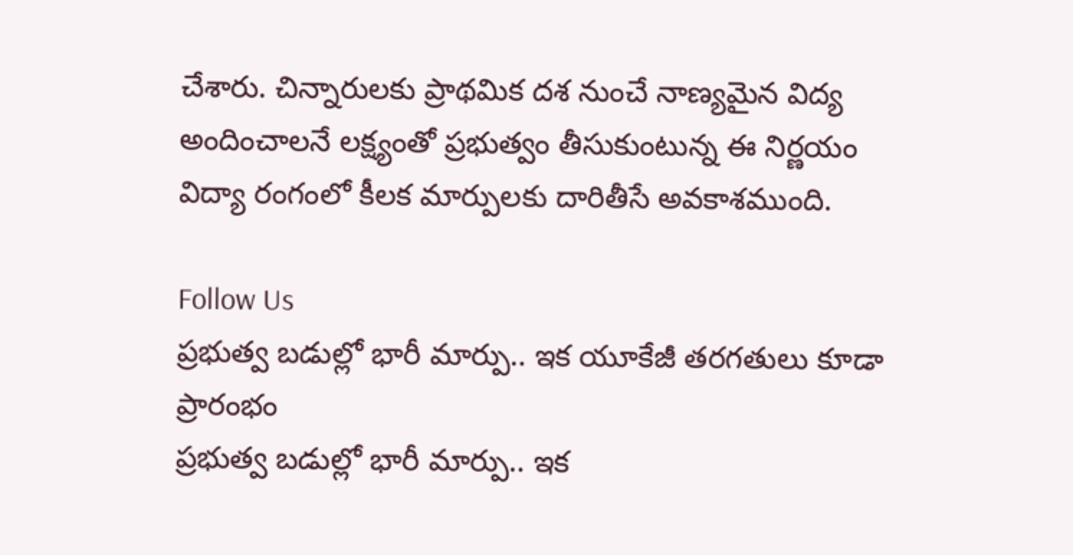చేశారు. చిన్నారులకు ప్రాథమిక దశ నుంచే నాణ్యమైన విద్య అందించాలనే లక్ష్యంతో ప్రభుత్వం తీసుకుంటున్న ఈ నిర్ణయం విద్యా రంగంలో కీలక మార్పులకు దారితీసే అవకాశముంది.

Follow Us
ప్రభుత్వ బడుల్లో భారీ మార్పు.. ఇక యూకేజీ తరగతులు కూడా ప్రారంభం
ప్రభుత్వ బడుల్లో భారీ మార్పు.. ఇక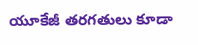యూకేజీ తరగతులు కూడా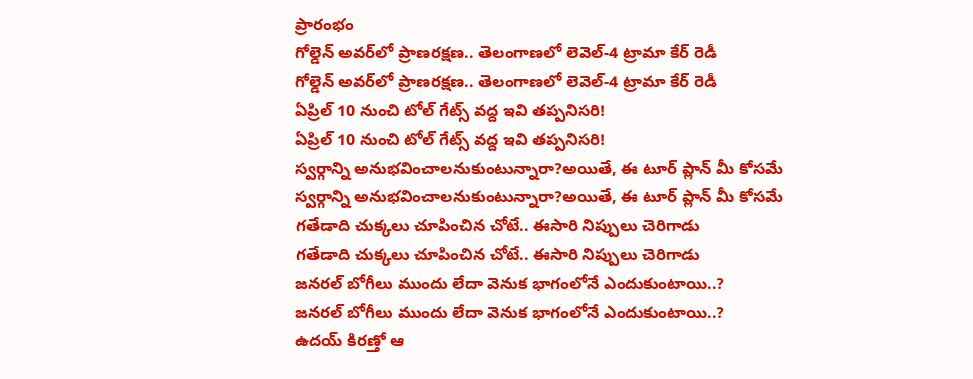ప్రారంభం
గోల్డెన్ అవర్‌లో ప్రాణరక్షణ.. తెలంగాణలో లెవెల్-4 ట్రామా కేర్ రెడీ
గోల్డెన్ అవర్‌లో ప్రాణరక్షణ.. తెలంగాణలో లెవెల్-4 ట్రామా కేర్ రెడీ
ఏప్రిల్ 10 నుంచి టోల్‌ గేట్స్‌ వద్ద ఇవి తప్పనిసరి!
ఏప్రిల్ 10 నుంచి టోల్‌ గేట్స్‌ వద్ద ఇవి తప్పనిసరి!
స్వర్గాన్ని అనుభవించాలనుకుంటున్నారా?అయితే, ఈ టూర్ ప్లాన్ మీ కోసమే
స్వర్గాన్ని అనుభవించాలనుకుంటున్నారా?అయితే, ఈ టూర్ ప్లాన్ మీ కోసమే
గతేడాది చుక్కలు చూపించిన చోటే.. ఈసారి నిప్పులు చెరిగాడు
గతేడాది చుక్కలు చూపించిన చోటే.. ఈసారి నిప్పులు చెరిగాడు
జనరల్ బోగీలు ముందు లేదా వెనుక భాగంలోనే ఎందుకుంటాయి..?
జనరల్ బోగీలు ముందు లేదా వెనుక భాగంలోనే ఎందుకుంటాయి..?
ఉదయ్ కిరణ్తో ఆ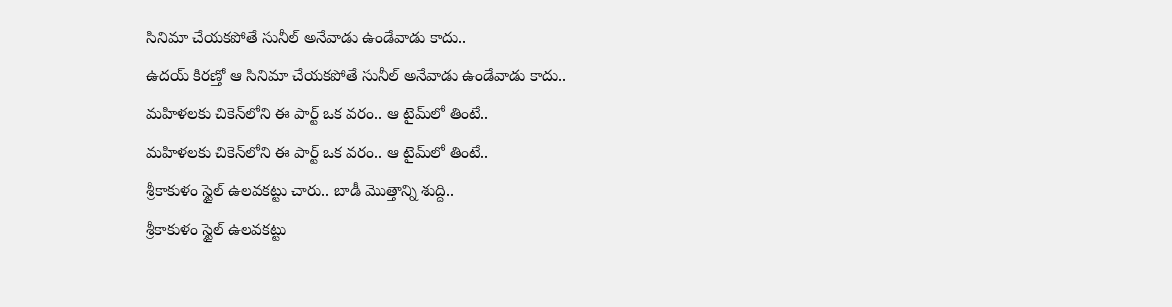సినిమా చేయకపోతే సునీల్ అనేవాడు ఉండేవాడు కాదు..
ఉదయ్ కిరణ్తో ఆ సినిమా చేయకపోతే సునీల్ అనేవాడు ఉండేవాడు కాదు..
మహిళలకు చికెన్‌లోని ఈ పార్ట్ ఒక వరం.. ఆ టైమ్‌లో తింటే..
మహిళలకు చికెన్‌లోని ఈ పార్ట్ ఒక వరం.. ఆ టైమ్‌లో తింటే..
శ్రీకాకుళం స్టైల్ ఉలవకట్టు చారు.. బాడీ మొత్తాన్ని శుద్ది..
శ్రీకాకుళం స్టైల్ ఉలవకట్టు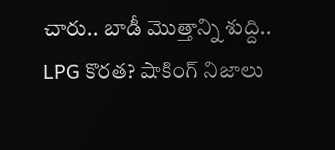చారు.. బాడీ మొత్తాన్ని శుద్ది..
LPG కొరత? షాకింగ్‌ నిజాలు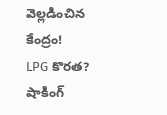వెల్లడించిన కేంద్రం!
LPG కొరత? షాకింగ్‌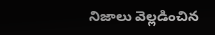నిజాలు వెల్లడించిన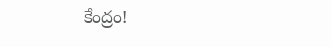కేంద్రం!